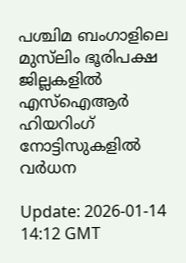പശ്ചിമ ബംഗാളിലെ മുസ്‌ലിം ഭൂരിപക്ഷ ജില്ലകളില്‍ എസ്ഐആര്‍ ഹിയറിംഗ് നോട്ടിസുകളില്‍ വര്‍ധന

Update: 2026-01-14 14:12 GMT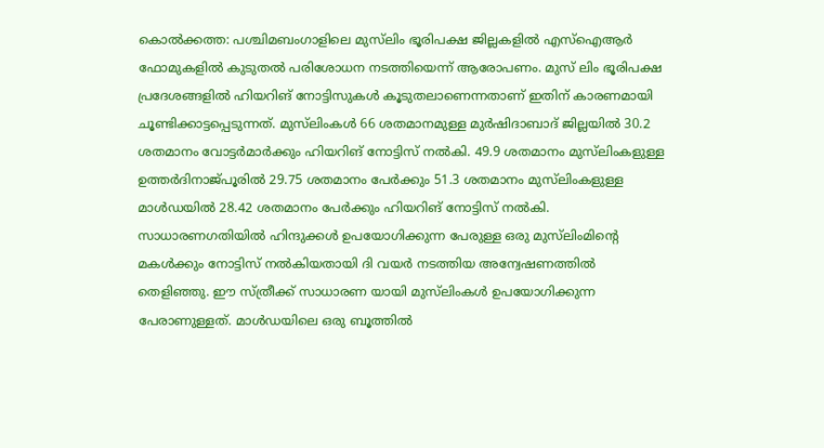കൊല്‍ക്കത്ത: പശ്ചിമബംഗാളിലെ മുസ്‌ലിം ഭൂരിപക്ഷ ജില്ലകളില്‍ എസ്‌ഐആര്‍ ഫോമുകളില്‍ കുടുതല്‍ പരിശോധന നടത്തിയെന്ന് ആരോപണം. മുസ് ലിം ഭൂരിപക്ഷ പ്രദേശങ്ങളില്‍ ഹിയറിങ് നോട്ടിസുകള്‍ കൂടുതലാണെന്നതാണ് ഇതിന് കാരണമായി ചൂണ്ടിക്കാട്ടപ്പെടുന്നത്. മുസ്‌ലിംകള്‍ 66 ശതമാനമുള്ള മുര്‍ഷിദാബാദ് ജില്ലയില്‍ 30.2 ശതമാനം വോട്ടര്‍മാര്‍ക്കും ഹിയറിങ് നോട്ടിസ് നല്‍കി. 49.9 ശതമാനം മുസ്‌ലിംകളുള്ള ഉത്തര്‍ദിനാജ്പൂരില്‍ 29.75 ശതമാനം പേര്‍ക്കും 51.3 ശതമാനം മുസ്‌ലിംകളുള്ള മാള്‍ഡയില്‍ 28.42 ശതമാനം പേര്‍ക്കും ഹിയറിങ് നോട്ടിസ് നല്‍കി. സാധാരണഗതിയില്‍ ഹിന്ദുക്കള്‍ ഉപയോഗിക്കുന്ന പേരുള്ള ഒരു മുസ്‌ലിംമിന്റെ മകള്‍ക്കും നോട്ടിസ് നല്‍കിയതായി ദി വയര്‍ നടത്തിയ അന്വേഷണത്തില്‍ തെളിഞ്ഞു. ഈ സ്ത്രീക്ക് സാധാരണ യായി മുസ്‌ലിംകള്‍ ഉപയോഗിക്കുന്ന പേരാണുള്ളത്. മാള്‍ഡയിലെ ഒരു ബൂത്തില്‍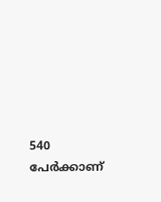540 പേര്‍ക്കാണ്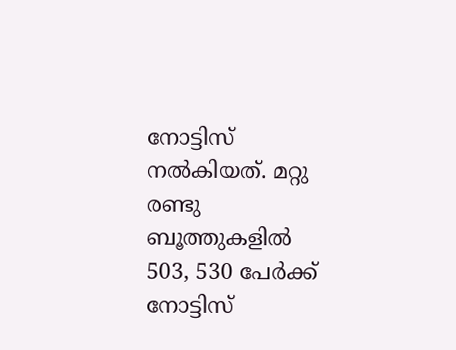നോട്ടിസ് നല്‍കിയത്. മറ്റു രണ്ടു ബൂത്തുകളില്‍ 503, 530 പേര്‍ക്ക് നോട്ടിസ്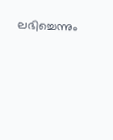ലഭിച്ചെന്നും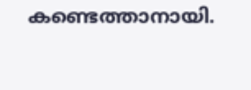കണ്ടെത്താനായി.